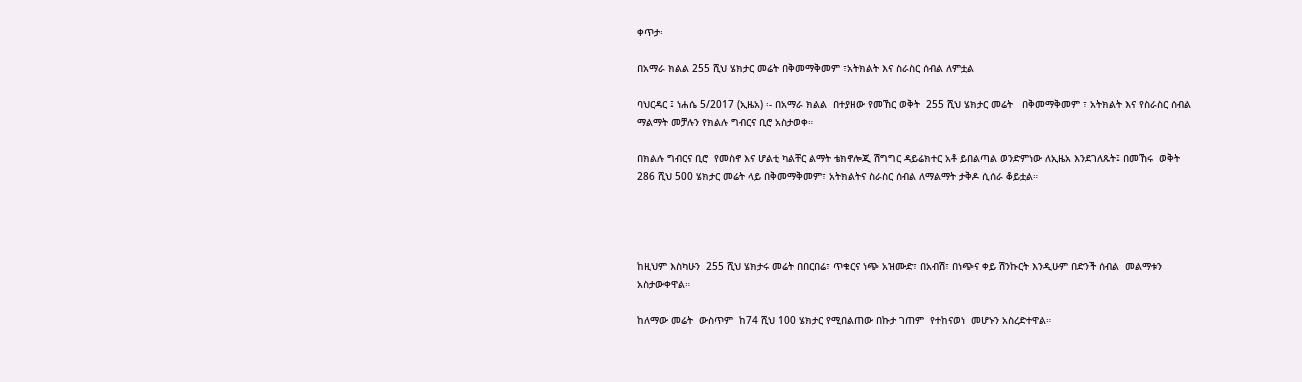ቀጥታ፡

በአማራ ክልል 255 ሺህ ሄክታር መሬት በቅመማቅመም ፣አትክልት እና ስራስር ሰብል ለምቷል

ባህርዳር ፤ ነሐሴ 5/2017 (ኢዜአ) ፡- በአማራ ክልል  በተያዘው የመኸር ወቅት  255 ሺህ ሄክታር መሬት   በቅመማቅመም ፣ አትክልት እና የስራስር ሰብል ማልማት መቻሉን የክልሉ ግብርና ቢሮ አስታወቀ።

በክልሉ ግብርና ቢሮ  የመስኖ እና ሆልቲ ካልቸር ልማት ቴክኖሎጂ ሽግግር ዳይሬክተር አቶ ይበልጣል ወንድምነው ለኢዜአ እንደገለጹት፤ በመኸሩ  ወቅት 286 ሺህ 500 ሄክታር መሬት ላይ በቅመማቅመም፣ አትክልትና ስራስር ሰብል ለማልማት ታቅዶ ሲሰራ ቆይቷል።




ከዚህም እስካሁን  255 ሺህ ሄክታሩ መሬት በበርበሬ፣ ጥቁርና ነጭ አዝሙድ፣ በአብሽ፣ በነጭና ቀይ ሽንኩርት እንዲሁም በድንች ሰብል  መልማቱን አስታውቀዋል።

ከለማው መሬት  ውስጥም  ከ74 ሺህ 100 ሄክታር የሚበልጠው በኩታ ገጠም  የተከናወነ  መሆኑን አስረድተዋል።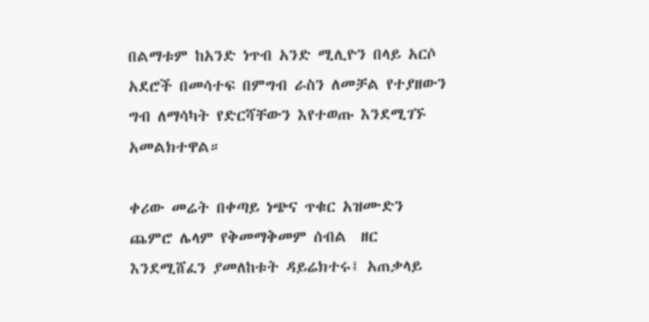በልማቱም ከአንድ ነጥብ አንድ ሚሊዮን በላይ አርሶ አደሮች በመሳተፍ በምግብ ራስን ለመቻል የተያዘውን ግብ ለማሳካት የድርሻቸውን እየተወጡ እንደሚገኙ አመልክተዋል።

ቀሪው መሬት በቀጣይ ነጭና ጥቁር አዝሙድን ጨምሮ ሌላም የቅመማቅመም ሰብል  ዘር እንደሚሸፈን ያመለከቱት ዳይሬክተሩ፤ አጠቃላይ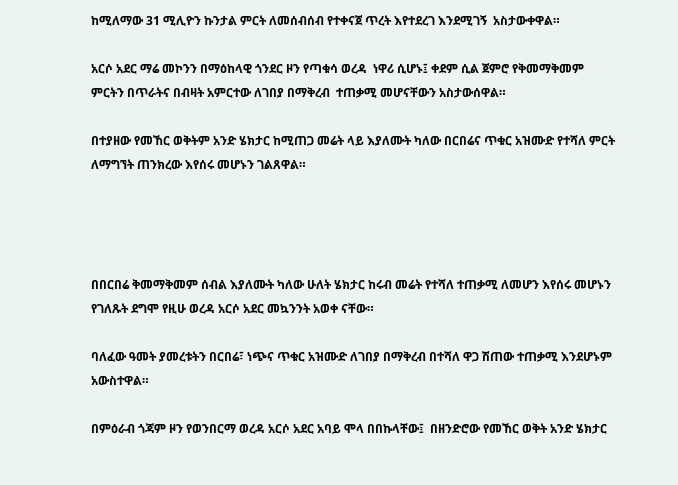ከሚለማው 31 ሚሊዮን ኩንታል ምርት ለመሰብሰብ የተቀናጀ ጥረት እየተደረገ እንደሚገኝ  አስታውቀዋል።

አርሶ አደር ማሬ መኮንን በማዕከላዊ ጎንደር ዞን የጣቁሳ ወረዳ  ነዋሪ ሲሆኑ፤ ቀደም ሲል ጀምሮ የቅመማቅመም ምርትን በጥራትና በብዛት አምርተው ለገበያ በማቅረብ  ተጠቃሚ መሆናቸውን አስታውሰዋል።

በተያዘው የመኸር ወቅትም አንድ ሄክታር ከሚጠጋ መሬት ላይ እያለሙት ካለው በርበሬና ጥቁር አዝሙድ የተሻለ ምርት ለማግኘት ጠንክረው እየሰሩ መሆኑን ገልጸዋል።




በበርበሬ ቅመማቅመም ሰብል እያለሙት ካለው ሁለት ሄክታር ከሩብ መሬት የተሻለ ተጠቃሚ ለመሆን እየሰሩ መሆኑን የገለጹት ደግሞ የዚሁ ወረዳ አርሶ አደር መኳንንት አወቀ ናቸው።

ባለፈው ዓመት ያመረቱትን በርበሬ፣ ነጭና ጥቁር አዝሙድ ለገበያ በማቅረብ በተሻለ ዋጋ ሽጠው ተጠቃሚ እንደሆኑም አውስተዋል።

በምዕራብ ጎጃም ዞን የወንበርማ ወረዳ አርሶ አደር አባይ ሞላ በበኩላቸው፤  በዘንድሮው የመኸር ወቅት አንድ ሄክታር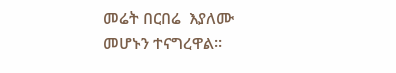መሬት በርበሬ  እያለሙ መሆኑን ተናግረዋል።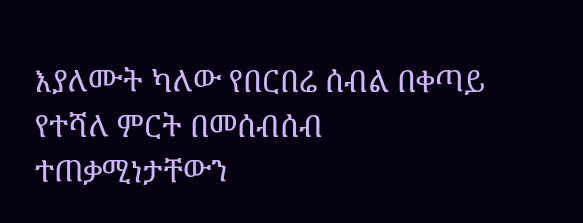እያለሙት ካለው የበርበሬ ሰብል በቀጣይ የተሻለ ምርት በመሰብሰብ ተጠቃሚነታቸውን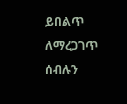ይበልጥ ለማረጋገጥ ሰብሉን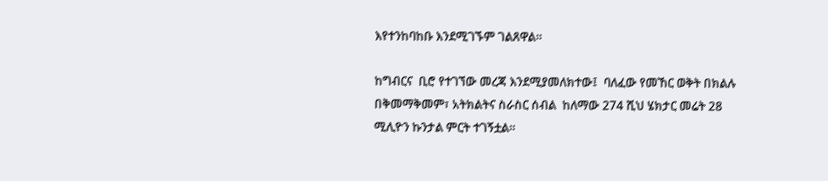እየተንከባከቡ እንደሚገኙም ገልጸዋል።

ከግብርና  ቢሮ የተገኘው መረጃ እንደሚያመለክተው፤  ባለፈው የመኸር ወቅት በክልሉ በቅመማቅመም፣ አትክልትና ስራስር ሰብል  ከለማው 274 ሺህ ሄክታር መሬት 28 ሚሊዮን ኩንታል ምርት ተገኝቷል።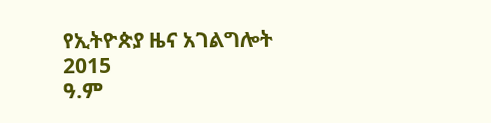የኢትዮጵያ ዜና አገልግሎት
2015
ዓ.ም